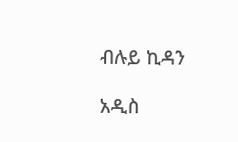ብሉይ ኪዳን

አዲስ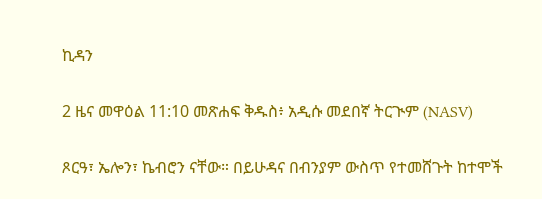ኪዳን

2 ዜና መዋዕል 11:10 መጽሐፍ ቅዱስ፥ አዲሱ መደበኛ ትርጒም (NASV)

ጾርዓ፣ ኤሎን፣ ኬብሮን ናቸው። በይሁዳና በብንያም ውስጥ የተመሸጉት ከተሞች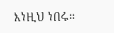እነዚህ ነበሩ።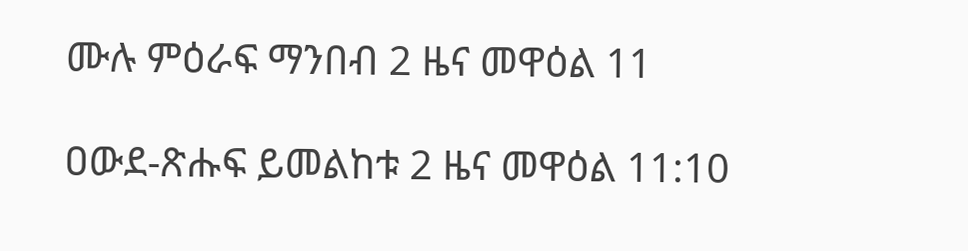ሙሉ ምዕራፍ ማንበብ 2 ዜና መዋዕል 11

ዐውደ-ጽሑፍ ይመልከቱ 2 ዜና መዋዕል 11:10